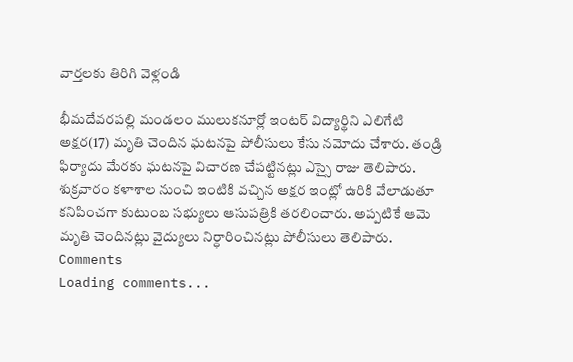వార్తలకు తిరిగి వెళ్లండి

భీమదేవరపల్లి మండలం ములుకనూర్లో ఇంటర్ విద్యార్థిని ఎలిగేటి అక్షర(17) మృతి చెందిన ఘటనపై పోలీసులు కేసు నమోదు చేశారు. తండ్రి ఫిర్యాదు మేరకు ఘటనపై విచారణ చేపట్టినట్లు ఎస్సై రాజు తెలిపారు.
శుక్రవారం కళాశాల నుంచి ఇంటికి వచ్చిన అక్షర ఇంట్లో ఉరికి వేలాడుతూ కనిపించగా కుటుంబ సభ్యులు ఆసుపత్రికి తరలించారు. అప్పటికే ఆమె మృతి చెందినట్లు వైద్యులు నిర్ధారించినట్లు పోలీసులు తెలిపారు.
Comments
Loading comments...